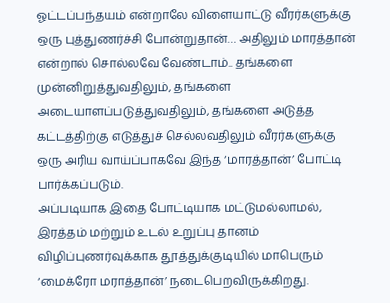ஓட்டப்பந்தயம் என்றாலே விளையாட்டு வீரர்களுக்கு ஒரு புத்துணர்ச்சி போன்றுதான்… அதிலும் மாரத்தான் என்றால் சொல்லவே வேண்டாம்.. தங்களை முன்னிறுத்துவதிலும், தங்களை அடையாளப்படுத்துவதிலும், தங்களை அடுத்த கட்டத்திற்கு எடுத்துச் செல்லவதிலும் வீரர்களுக்கு ஒரு அரிய வாய்ப்பாகவே இந்த ‘மாரத்தான்’ போட்டி பார்க்கப்படும்.
அப்படியாக இதை போட்டியாக மட்டுமல்லாமல், இரத்தம் மற்றும் உடல் உறுப்பு தானம் விழிப்புணர்வுக்காக தூத்துக்குடியில் மாபெரும் ‘மைக்ரோ மராத்தான்’ நடைபெறவிருக்கிறது.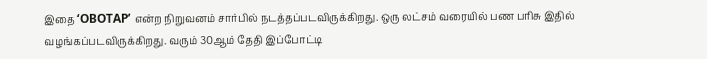இதை ‘OBOTAP’ என்ற நிறுவனம் சார்பில் நடத்தப்படவிருக்கிறது. ஒரு லட்சம் வரையில் பண பரிசு இதில் வழங்கப்படவிருக்கிறது. வரும் 30ஆம் தேதி இப்போட்டி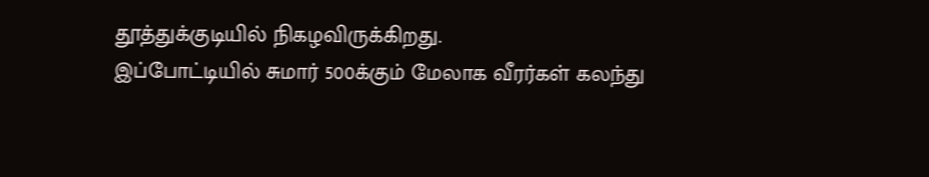தூத்துக்குடியில் நிகழவிருக்கிறது.
இப்போட்டியில் சுமார் 500க்கும் மேலாக வீரர்கள் கலந்து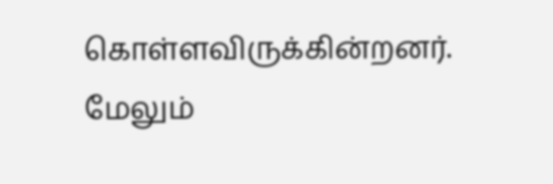கொள்ளவிருக்கின்றனர்.
மேலும்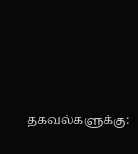தகவல்களுக்கு: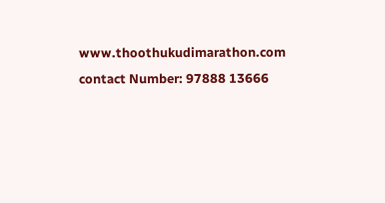www.thoothukudimarathon.com
contact Number: 97888 13666